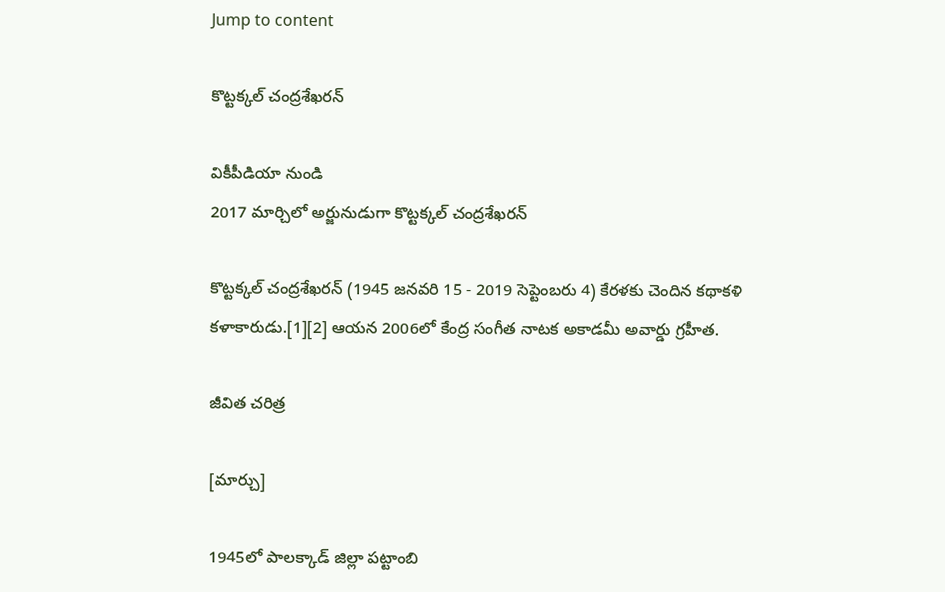Jump to content

కొట్టక్కల్ చంద్రశేఖరన్

వికీపీడియా నుండి
2017 మార్చిలో అర్జునుడుగా కొట్టక్కల్ చంద్రశేఖరన్

కొట్టక్కల్ చంద్రశేఖరన్ (1945 జనవరి 15 - 2019 సెప్టెంబరు 4) కేరళకు చెందిన కథాకళి కళాకారుడు.[1][2] ఆయన 2006లో కేంద్ర సంగీత నాటక అకాడమీ అవార్డు గ్రహీత.

జీవిత చరిత్ర

[మార్చు]

1945లో పాలక్కాడ్ జిల్లా పట్టాంబి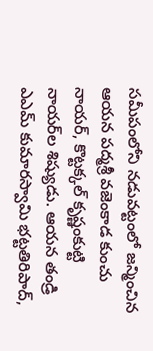సమీపంలోని నడువట్టంలో జన్మించిన ఆయన పద్మశ్రీ వజెంకాడ కుంచు నాయర్, కొట్టక్కల్ కృష్ణంకుట్టి నాయర్‌ల శిష్యుడు. ఆయన తండ్రి ఎఎమ్ కుమారస్వామి భట్టతిరిపాద్,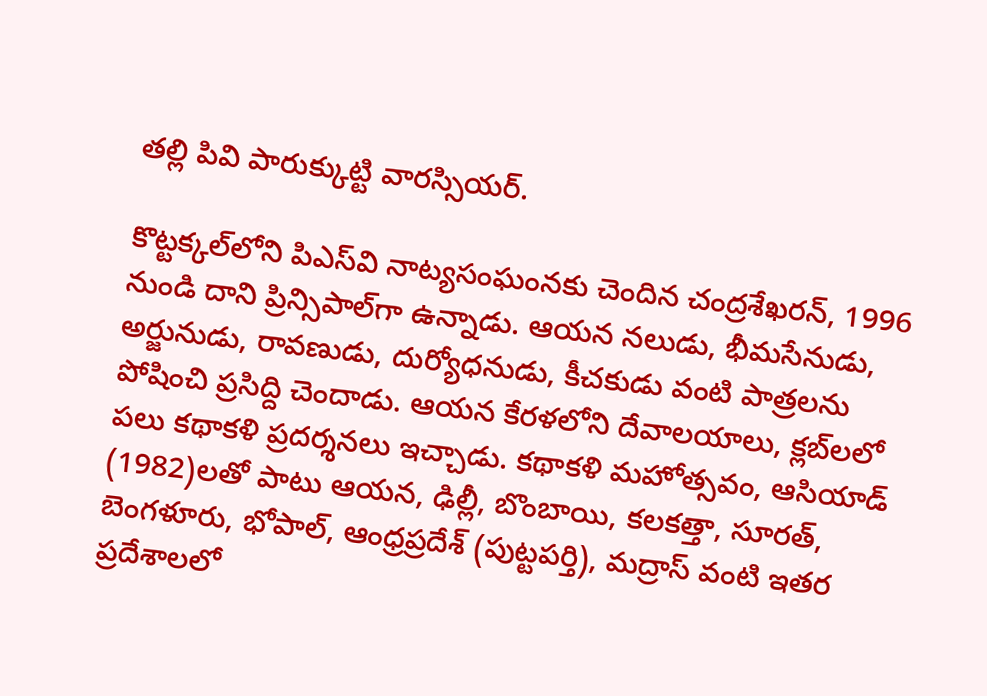తల్లి పివి పారుక్కుట్టి వారస్సియర్.

కొట్టక్కల్‌లోని పిఎస్‌వి నాట్యసంఘంనకు చెందిన చంద్రశేఖరన్, 1996 నుండి దాని ప్రిన్సిపాల్‌గా ఉన్నాడు. ఆయన నలుడు, భీమసేనుడు, అర్జునుడు, రావణుడు, దుర్యోధనుడు, కీచకుడు వంటి పాత్రలను పోషించి ప్రసిద్ది చెందాడు. ఆయన కేరళలోని దేవాలయాలు, క్లబ్‌లలో పలు కథాకళి ప్రదర్శనలు ఇచ్చాడు. కథాకళి మహోత్సవం, ఆసియాడ్ (1982)లతో పాటు ఆయన, ఢిల్లీ, బొంబాయి, కలకత్తా, సూరత్, బెంగళూరు, భోపాల్, ఆంధ్రప్రదేశ్ (పుట్టపర్తి), మద్రాస్ వంటి ఇతర ప్రదేశాలలో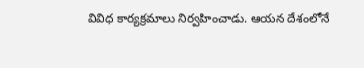వివిధ కార్యక్రమాలు నిర్వహించాడు. ఆయన దేశంలోనే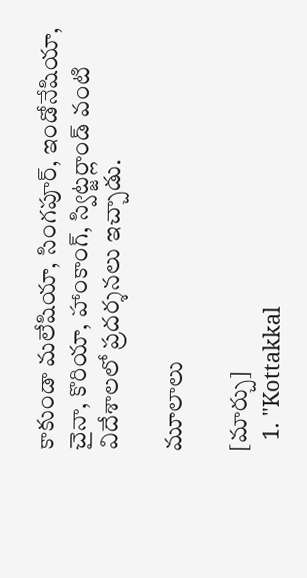కాకుండా మలేషియా, సింగపూర్, ఇండోనేషియా, చైనా, కొరియా, హాంకాంగ్, స్విట్జర్లాండ్ వంటి విదేశాలలో ప్రదర్శనలు ఇచ్చాడు.

మూలాలు

[మార్చు]
  1. "Kottakkal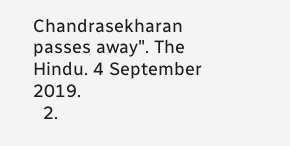Chandrasekharan passes away". The Hindu. 4 September 2019.
  2.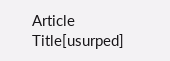Article Title[usurped]